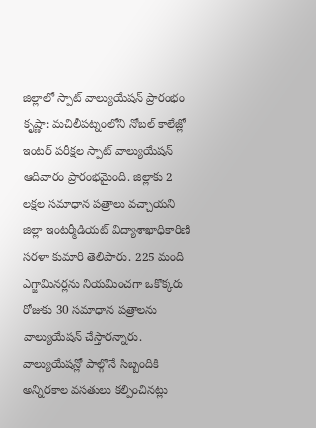జిల్లాలో స్పాట్ వాల్యుయేషన్ ప్రారంభం
కృష్ణా: మచిలీపట్నంలోని నోబల్ కాలేజ్లో ఇంటర్ పరీక్షల స్పాట్ వాల్యుయేషన్ ఆదివారం ప్రారంభమైంది. జిల్లాకు 2 లక్షల సమాధాన పత్రాలు వచ్చాయని జిల్లా ఇంటర్మీడియట్ విద్యాశాఖాధికారిణి సరళా కుమారి తెలిపారు. 225 మంది ఎగ్జామినర్లను నియమించగా ఒకొక్కరు రోజుకు 30 సమాధాన పత్రాలను వాల్యుయేషన్ చేస్తారన్నారు. వాల్యుయేషన్లో పాల్గొనే సిబ్బందికి అన్నిరకాల వసతులు కల్పించినట్లు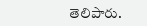తెలిపారు.